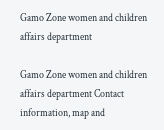Gamo Zone women and children affairs department

Gamo Zone women and children affairs department Contact information, map and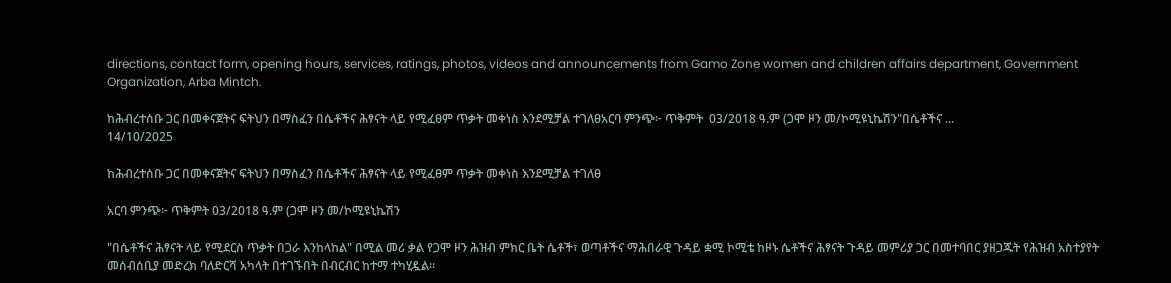directions, contact form, opening hours, services, ratings, photos, videos and announcements from Gamo Zone women and children affairs department, Government Organization, Arba Mintch.

ከሕብረተሰቡ ጋር በመቀናጀትና ፍትህን በማስፈን በሴቶችና ሕፃናት ላይ የሚፈፀም ጥቃት መቀነስ እንደሚቻል ተገለፀአርባ ምንጭ፦ ጥቅምት  03/2018 ዓ.ም (ጋሞ ዞን መ/ኮሚዩኒኬሽን"በሴቶችና ...
14/10/2025

ከሕብረተሰቡ ጋር በመቀናጀትና ፍትህን በማስፈን በሴቶችና ሕፃናት ላይ የሚፈፀም ጥቃት መቀነስ እንደሚቻል ተገለፀ

አርባ ምንጭ፦ ጥቅምት 03/2018 ዓ.ም (ጋሞ ዞን መ/ኮሚዩኒኬሽን

"በሴቶችና ሕፃናት ላይ የሚደርስ ጥቃት በጋራ እንከላከል" በሚል መሪ ቃል የጋሞ ዞን ሕዝብ ምክር ቤት ሴቶች፣ ወጣቶችና ማሕበራዊ ጉዳይ ቋሚ ኮሚቴ ከዞኑ ሴቶችና ሕፃናት ጉዳይ መምሪያ ጋር በመተባበር ያዘጋጁት የሕዝብ አስተያየት መሰብሰቢያ መድረክ ባለድርሻ አካላት በተገኙበት በብርብር ከተማ ተካሂዷል።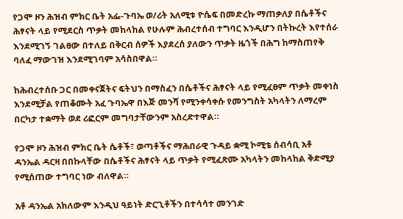የጋሞ ዞን ሕዝብ ምክር ቤት አፌ-ጉባኤ ወ/ሪት አለሚቱ ዮሴፍ በመድረኩ ማጠቃለያ በሴቶችና ሕፃናት ላይ የሚደርስ ጥቃት መከላከል የሁሉም ሕብረተሰብ ተግባር እንዲሆን በትኩረት እየተሰራ እንደሚገኝ ገልፀው በተለይ በቅርብ ሰዎች እያደረሰ ያለውን ጥቃት ዜጎች በሕግ ከማስጠየቅ ባለፈ ማውገዝ እንደሚገባም አሳስበዋል።

ከሕብረተሰቡ ጋር በመቀናጀትና ፍትህን በማስፈን በሴቶችና ሕፃናት ላይ የሚፈፀም ጥቃት መቀነስ እንደሚቻል የጠቆሙት አፈ ጉባኤዋ በእጅ መንሻ የሚንቀሳቀሱ የመንግስት አካላትን ለማረም በርካታ ተቋማት ወደ ሪፎርም መግባታቸውንም አስረድተዋል።

የጋሞ ዞን ሕዝብ ምክር ቤት ሴቶች፣ ወጣቶችና ማሕበራዊ ጉዳይ ቋሚ ኮሚቴ ሰብሳቢ አቶ ዳንኤል ዳርዛ በበኩላቸው በሴቶችና ሕፃናት ላይ ጥቃት የሚፈጽሙ አካላትን መከላከል ቅድሚያ የሚሰጠው ተግባር ነው ብለዋል።

አቶ ዳንኤል አክለውም እንዲህ ዓይነት ድርጊቶችን በተሳሳተ መንገድ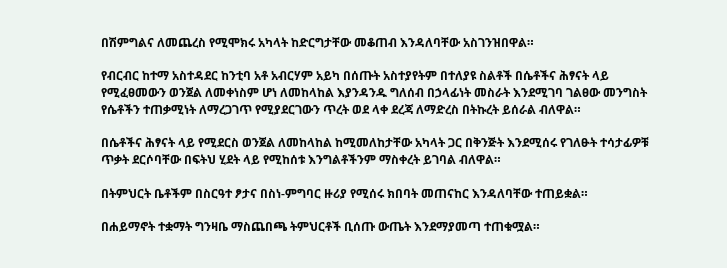በሽምግልና ለመጨረስ የሚሞክሩ አካላት ከድርግታቸው መቆጠብ እንዳለባቸው አስገንዝበዋል።

የብርብር ከተማ አስተዳደር ከንቲባ አቶ አብርሃም አይካ በሰጡት አስተያየትም በተለያዩ ስልቶች በሴቶችና ሕፃናት ላይ የሚፈፀመውን ወንጀል ለመቀነስም ሆነ ለመከላከል እያንዳንዱ ግለሰብ በኃላፊነት መስራት እንደሚገባ ገልፀው መንግስት የሴቶችን ተጠቃሚነት ለማረጋገጥ የሚያደርገውን ጥረት ወደ ላቀ ደረጃ ለማድረስ በትኩረት ይሰራል ብለዋል።

በሴቶችና ሕፃናት ላይ የሚደርስ ወንጀል ለመከላከል ከሚመለከታቸው አካላት ጋር በቅንጅት እንደሚሰሩ የገለፁት ተሳታፊዎቹ ጥቃት ደርሶባቸው በፍትህ ሂደት ላይ የሚከሰቱ እንግልቶችንም ማስቀረት ይገባል ብለዋል።

በትምህርት ቤቶችም በስርዓተ ፆታና በስነ-ምግባር ዙሪያ የሚሰሩ ክበባት መጠናከር እንዳለባቸው ተጠይቋል።

በሐይማኖት ተቋማት ግንዛቤ ማስጨበጫ ትምህርቶች ቢሰጡ ውጤት እንደማያመጣ ተጠቁሟል።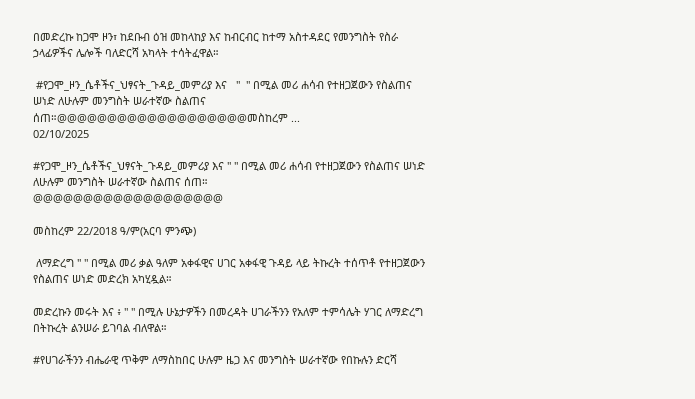በመድረኩ ከጋሞ ዞን፣ ከደቡብ ዕዝ መከላከያ እና ከብርብር ከተማ አስተዳደር የመንግስት የስራ ኃላፊዎችና ሌሎች ባለድርሻ አካላት ተሳትፈዋል።

 #የጋሞ_ዞን_ሴቶችና_ህፃናት_ጉዳይ_መምሪያ እና   "  " በሚል መሪ ሐሳብ የተዘጋጀውን የስልጠና ሠነድ ለሁሉም መንግስት ሠራተኛው ስልጠና ሰጠ።@@@@@@@@@@@@@@@@@@@መስከረም ...
02/10/2025

#የጋሞ_ዞን_ሴቶችና_ህፃናት_ጉዳይ_መምሪያ እና " " በሚል መሪ ሐሳብ የተዘጋጀውን የስልጠና ሠነድ ለሁሉም መንግስት ሠራተኛው ስልጠና ሰጠ።
@@@@@@@@@@@@@@@@@@@

መስከረም 22/2018 ዓ/ም(አርባ ምንጭ)

 ለማድረግ " " በሚል መሪ ቃል ዓለም አቀፋዊና ሀገር አቀፋዊ ጉዳይ ላይ ትኩረት ተሰጥቶ የተዘጋጀውን የስልጠና ሠነድ መድረክ አካሂዷል።

መድረኩን መሩት እና ፥ " " በሚሉ ሁኔታዎችን በመረዳት ሀገራችንን የአለም ተምሳሌት ሃገር ለማድረግ በትኩረት ልንሠራ ይገባል ብለዋል።

#የሀገራችንን ብሔራዊ ጥቅም ለማስከበር ሁሉም ዜጋ እና መንግስት ሠራተኛው የበኩሉን ድርሻ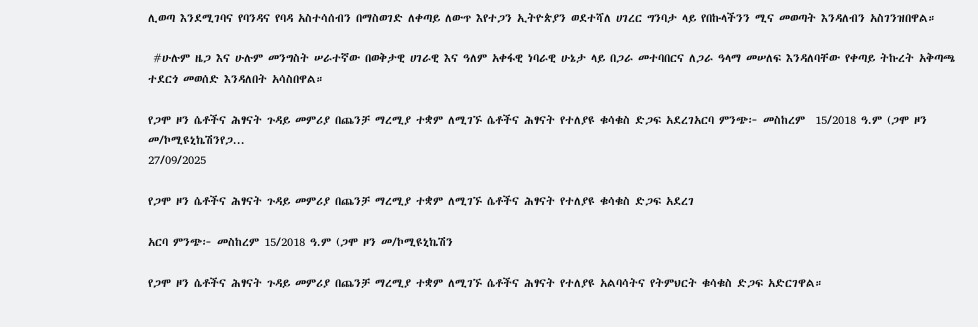ሊወጣ እንደሚገባና የባንዳና የባዳ አስተሳሰብን በማስወገድ ለቀጣይ ለውጥ እየተጋን ኢትዮጵያን ወደተሻለ ሀገረር ግንባታ ላይ የበኩላችንን ሚና መወጣት እንዳለብን አስገንዝበዋል።

 #ሁሉም ዜጋ እና ሁሉም መንግስት ሠራተኛው በወቅታዊ ሀገራዊ እና ዓለም አቀፋዊ ነባራዊ ሁኔታ ላይ በጋራ መተባበርና ለጋራ ዓላማ መሠለፍ እንዳለባቸው የቀጣይ ትኩረት አቅጣጫ ተደርጎ መወሰድ እንዳለበት አሳስበዋል።

የጋሞ ዞን ሴቶችና ሕፃናት ጉዳይ መምሪያ በጨንቻ ማረሚያ ተቋም ለሚገኙ ሴቶችና ሕፃናት የተለያዩ ቁሳቁስ ድጋፍ አደረገአርባ ምንጭ፦ መስከረም  15/2018 ዓ.ም (ጋሞ ዞን መ/ኮሚዩኒኬሽንየጋ...
27/09/2025

የጋሞ ዞን ሴቶችና ሕፃናት ጉዳይ መምሪያ በጨንቻ ማረሚያ ተቋም ለሚገኙ ሴቶችና ሕፃናት የተለያዩ ቁሳቁስ ድጋፍ አደረገ

አርባ ምንጭ፦ መስከረም 15/2018 ዓ.ም (ጋሞ ዞን መ/ኮሚዩኒኬሽን

የጋሞ ዞን ሴቶችና ሕፃናት ጉዳይ መምሪያ በጨንቻ ማረሚያ ተቋም ለሚገኙ ሴቶችና ሕፃናት የተለያዩ አልባሳትና የትምህርት ቁሳቁስ ድጋፍ አድርገዋል።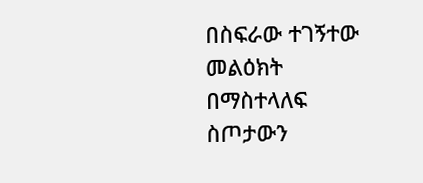በስፍራው ተገኝተው መልዕክት በማስተላለፍ ስጦታውን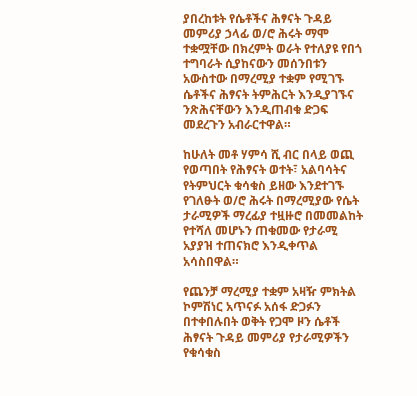ያበረከቱት የሴቶችና ሕፃናት ጉዳይ መምሪያ ኃላፊ ወ/ሮ ሕሩት ማሞ ተቋሟቸው በክረምት ወራት የተለያዩ የበጎ ተግባራት ሲያከናውን መሰንበቱን አውስተው በማረሚያ ተቋም የሚገኙ ሴቶችና ሕፃናት ትምሕርት እንዲያገኙና ንጽሕናቸውን እንዲጠብቁ ድጋፍ መደረጉን አብራርተዋል።

ከሁለት መቶ ሃምሳ ሺ ብር በላይ ወጪ የወጣበት የሕፃናት ወተት፣ አልባሳትና የትምህርት ቁሳቁስ ይዘው እንደተገኙ የገለፁት ወ/ሮ ሕሩት በማረሚያው የሴት ታራሚዎች ማረፊያ ተዟዙሮ በመመልከት የተሻለ መሆኑን ጠቁመው የታራሚ አያያዝ ተጠናክሮ እንዲቀጥል አሳስበዋል።

የጨንቻ ማረሚያ ተቋም አዛዥ ምክትል ኮምሽነር አጥናፉ አሰፋ ድጋፉን በተቀበሉበት ወቅት የጋሞ ዞን ሴቶች ሕፃናት ጉዳይ መምሪያ የታራሚዎችን የቁሳቁስ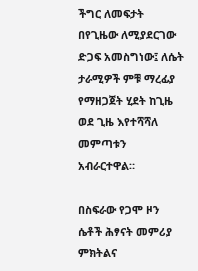ችግር ለመፍታት በየጊዜው ለሚያደርገው ድጋፍ አመስግነው፤ ለሴት ታራሚዎች ምቹ ማረፊያ የማዘጋጀት ሂደት ከጊዜ ወደ ጊዜ እየተሻሻለ መምጣቱን አብራርተዋል።

በስፍራው የጋሞ ዞን ሴቶች ሕፃናት መምሪያ ምክትልና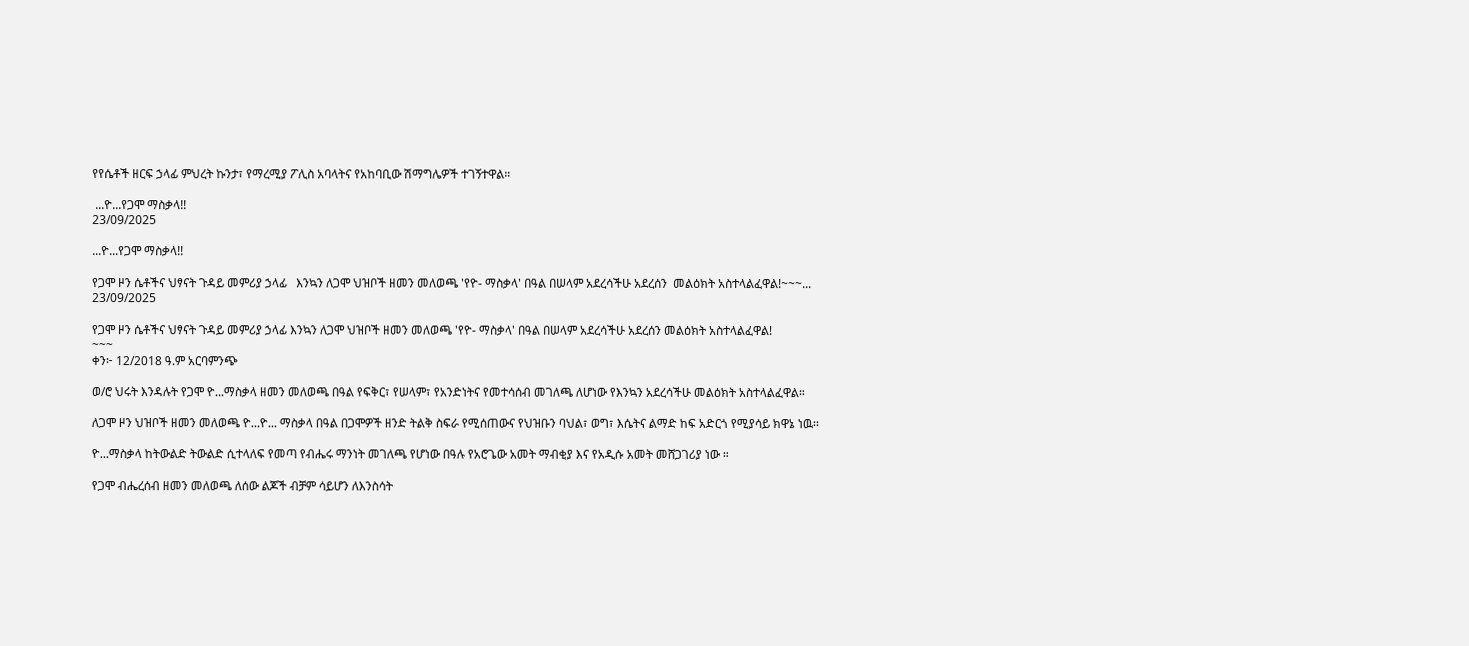የየሴቶች ዘርፍ ኃላፊ ምህረት ኩንታ፣ የማረሚያ ፖሊስ አባላትና የአከባቢው ሽማግሌዎች ተገኝተዋል።

 ...ዮ...የጋሞ ማስቃላ!!
23/09/2025

...ዮ...የጋሞ ማስቃላ!!

የጋሞ ዞን ሴቶችና ህፃናት ጉዳይ መምሪያ ኃላፊ   እንኳን ለጋሞ ህዝቦች ዘመን መለወጫ 'የዮ- ማስቃላ' በዓል በሠላም አደረሳችሁ አደረሰን  መልዕክት አስተላልፈዋል!~~~...
23/09/2025

የጋሞ ዞን ሴቶችና ህፃናት ጉዳይ መምሪያ ኃላፊ እንኳን ለጋሞ ህዝቦች ዘመን መለወጫ 'የዮ- ማስቃላ' በዓል በሠላም አደረሳችሁ አደረሰን መልዕክት አስተላልፈዋል!
~~~
ቀን፦ 12/2018 ዓ.ም አርባምንጭ

ወ/ሮ ህሩት እንዳሉት የጋሞ ዮ...ማስቃላ ዘመን መለወጫ በዓል የፍቅር፣ የሠላም፣ የአንድነትና የመተሳሰብ መገለጫ ለሆነው የእንኳን አደረሳችሁ መልዕክት አስተላልፈዋል።

ለጋሞ ዞን ህዝቦች ዘመን መለወጫ ዮ...ዮ... ማስቃላ በዓል በጋሞዎች ዘንድ ትልቅ ስፍራ የሚሰጠውና የህዝቡን ባህል፣ ወግ፣ እሴትና ልማድ ከፍ አድርጎ የሚያሳይ ክዋኔ ነዉ፡፡

ዮ...ማስቃላ ከትውልድ ትውልድ ሲተላለፍ የመጣ የብሔሩ ማንነት መገለጫ የሆነው በዓሉ የአሮጌው አመት ማብቂያ እና የአዲሱ አመት መሸጋገሪያ ነው ።

የጋሞ ብሔረሰብ ዘመን መለወጫ ለሰው ልጆች ብቻም ሳይሆን ለእንስሳት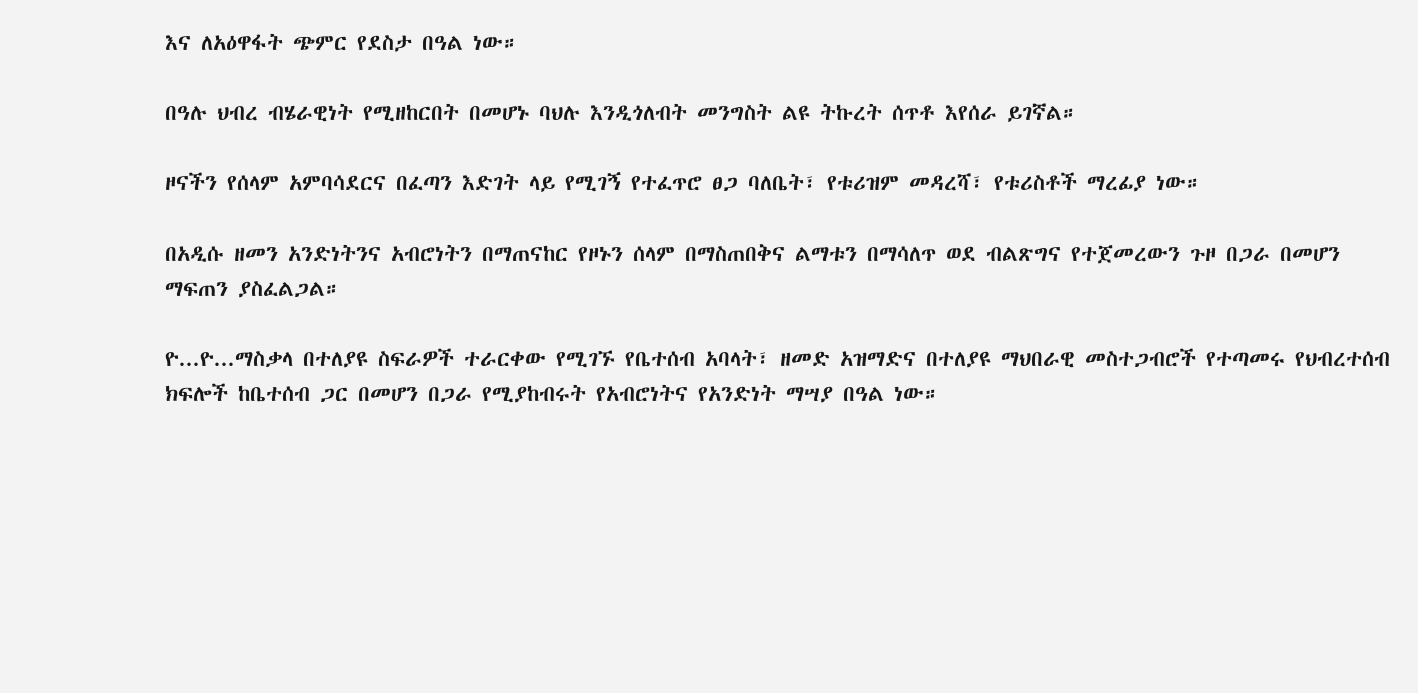እና ለአዕዋፋት ጭምር የደስታ በዓል ነው።

በዓሉ ህብረ ብሄራዊነት የሚዘከርበት በመሆኑ ባህሉ እንዲጎለብት መንግስት ልዩ ትኩረት ሰጥቶ እየሰራ ይገኛል።

ዞናችን የሰላም አምባሳደርና በፈጣን እድገት ላይ የሚገኝ የተፈጥሮ ፀጋ ባለቤት፣ የቱሪዝም መዳረሻ፣ የቱሪስቶች ማረፊያ ነው።

በአዲሱ ዘመን አንድነትንና አብሮነትን በማጠናከር የዞኑን ሰላም በማስጠበቅና ልማቱን በማሳለጥ ወደ ብልጽግና የተጀመረውን ጉዞ በጋራ በመሆን ማፍጠን ያስፈልጋል።

ዮ...ዮ...ማስቃላ በተለያዩ ስፍራዎች ተራርቀው የሚገኙ የቤተሰብ አባላት፣ ዘመድ አዝማድና በተለያዩ ማህበራዊ መስተጋብሮች የተጣመሩ የህብረተሰብ ክፍሎች ከቤተሰብ ጋር በመሆን በጋራ የሚያከብሩት የአብሮነትና የአንድነት ማሣያ በዓል ነው።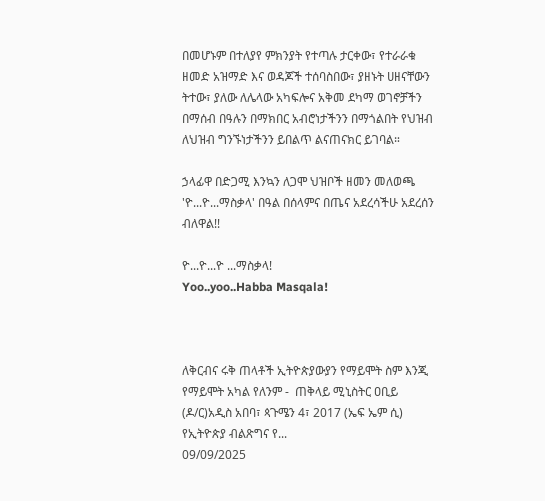በመሆኑም በተለያየ ምክንያት የተጣሉ ታርቀው፣ የተራራቁ ዘመድ አዝማድ እና ወዳጆች ተሰባስበው፣ ያዘኑት ሀዘናቸውን ትተው፣ ያለው ለሌላው አካፍሎና አቅመ ደካማ ወገኖቻችን በማሰብ በዓሉን በማክበር አብሮነታችንን በማጎልበት የህዝብ ለህዝብ ግንኙነታችንን ይበልጥ ልናጠናክር ይገባል።

ኃላፊዋ በድጋሚ እንኳን ለጋሞ ህዝቦች ዘመን መለወጫ 'ዮ...ዮ...ማስቃላ' በዓል በሰላምና በጤና አደረሳችሁ አደረሰን ብለዋል!!

ዮ...ዮ...ዮ ...ማስቃላ!
Yoo..yoo..Habba Masqala!



ለቅርብና ሩቅ ጠላቶች ኢትዮጵያውያን የማይሞት ስም እንጂ የማይሞት አካል የለንም -  ጠቅላይ ሚኒስትር ዐቢይ (ዶ/ር)አዲስ አበባ፣ ጳጉሜን 4፣ 2017 (ኤፍ ኤም ሲ) የኢትዮጵያ ብልጽግና የ...
09/09/2025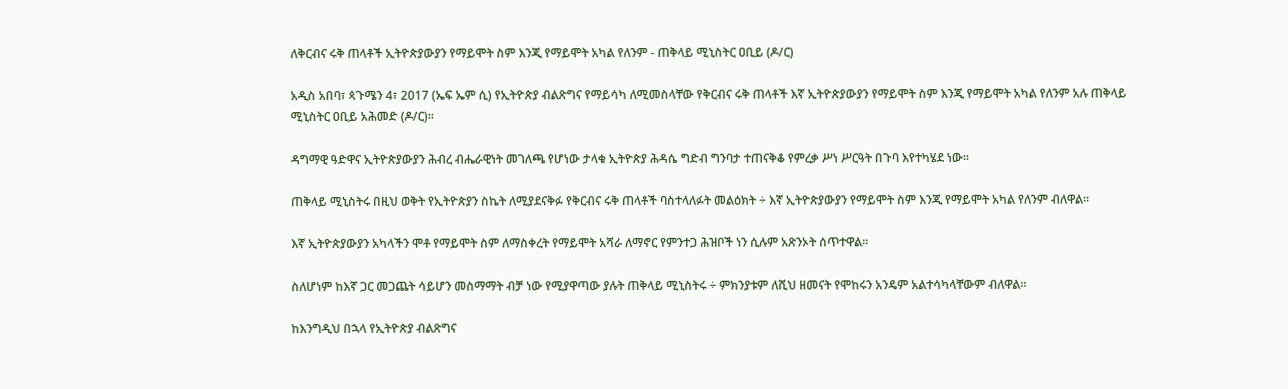ለቅርብና ሩቅ ጠላቶች ኢትዮጵያውያን የማይሞት ስም እንጂ የማይሞት አካል የለንም - ጠቅላይ ሚኒስትር ዐቢይ (ዶ/ር)

አዲስ አበባ፣ ጳጉሜን 4፣ 2017 (ኤፍ ኤም ሲ) የኢትዮጵያ ብልጽግና የማይሳካ ለሚመስላቸው የቅርብና ሩቅ ጠላቶች እኛ ኢትዮጵያውያን የማይሞት ስም እንጂ የማይሞት አካል የለንም አሉ ጠቅላይ ሚኒስትር ዐቢይ አሕመድ (ዶ/ር)፡፡

ዳግማዊ ዓድዋና ኢትዮጵያውያን ሕብረ ብሔራዊነት መገለጫ የሆነው ታላቁ ኢትዮጵያ ሕዳሴ ግድብ ግንባታ ተጠናቅቆ የምረቃ ሥነ ሥርዓት በጉባ እየተካሄደ ነው፡፡

ጠቅላይ ሚኒስትሩ በዚህ ወቅት የኢትዮጵያን ስኬት ለሚያደናቅፉ የቅርብና ሩቅ ጠላቶች ባስተላለፉት መልዕክት ÷ እኛ ኢትዮጵያውያን የማይሞት ስም እንጂ የማይሞት አካል የለንም ብለዋል፡፡

እኛ ኢትዮጵያውያን አካላችን ሞቶ የማይሞት ስም ለማስቀረት የማይሞት አሻራ ለማኖር የምንተጋ ሕዝቦች ነን ሲሉም አጽንኦት ሰጥተዋል፡፡

ስለሆነም ከእኛ ጋር መጋጨት ሳይሆን መስማማት ብቻ ነው የሚያዋጣው ያሉት ጠቅላይ ሚኒስትሩ ÷ ምክንያቱም ለሺህ ዘመናት የሞከሩን አንዴም አልተሳካላቸውም ብለዋል፡፡

ከእንግዲህ በኋላ የኢትዮጵያ ብልጽግና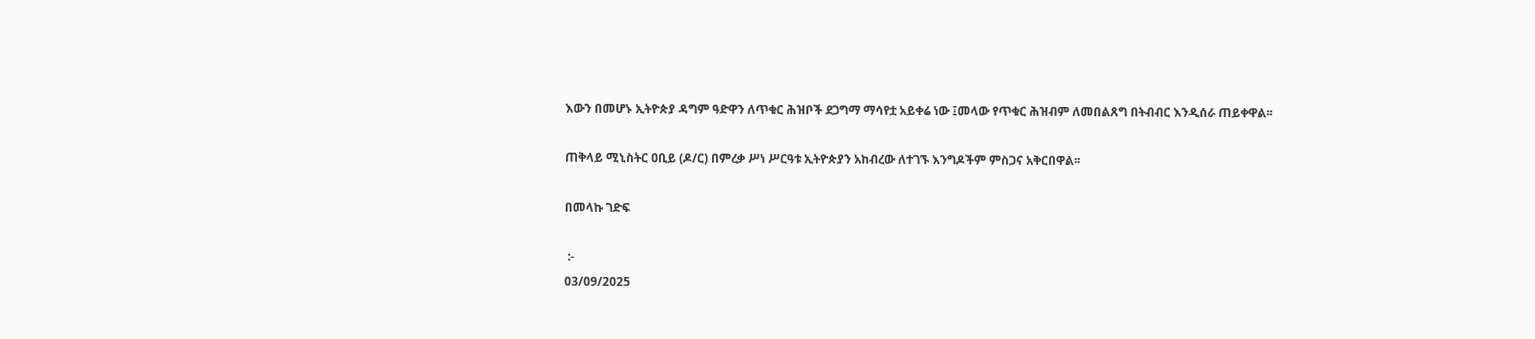እውን በመሆኑ ኢትዮጵያ ዳግም ዓድዋን ለጥቁር ሕዝቦች ደጋግማ ማሳየቷ አይቀሬ ነው ፤መላው የጥቁር ሕዝብም ለመበልጸግ በትብብር እንዲሰራ ጠይቀዋል፡፡

ጠቅላይ ሚኒስትር ዐቢይ (ዶ/ር) በምረቃ ሥነ ሥርዓቱ ኢትዮጵያን አከብረው ለተገኙ እንግዶችም ምስጋና አቅርበዋል፡፡

በመላኩ ገድፍ

 :-
03/09/2025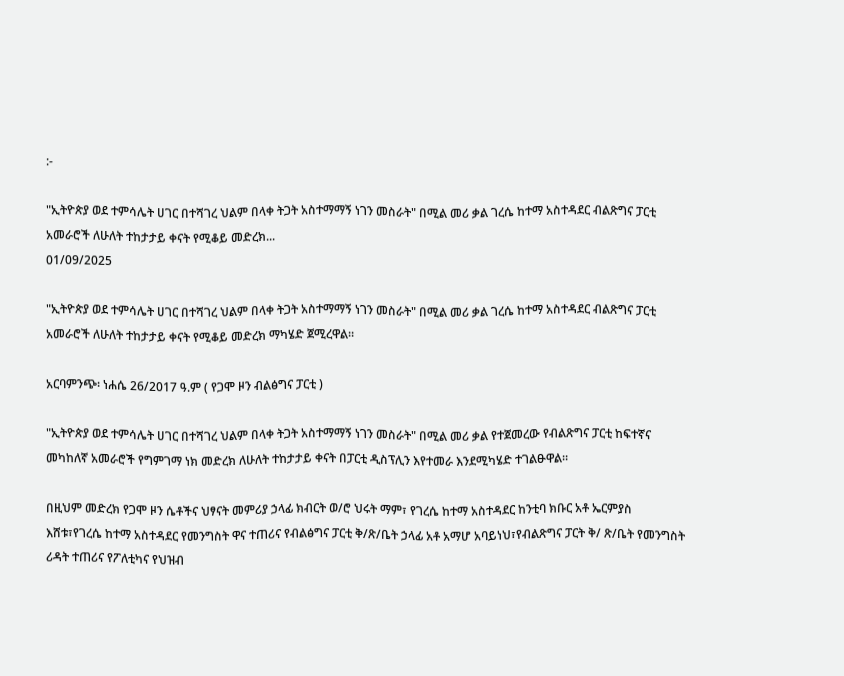:-

"ኢትዮጵያ ወደ ተምሳሌት ሀገር በተሻገረ ህልም በላቀ ትጋት አስተማማኝ ነገን መስራት" በሚል መሪ ቃል ገረሴ ከተማ አስተዳደር ብልጽግና ፓርቲ አመራሮች ለሁለት ተከታታይ ቀናት የሚቆይ መድረክ...
01/09/2025

"ኢትዮጵያ ወደ ተምሳሌት ሀገር በተሻገረ ህልም በላቀ ትጋት አስተማማኝ ነገን መስራት" በሚል መሪ ቃል ገረሴ ከተማ አስተዳደር ብልጽግና ፓርቲ አመራሮች ለሁለት ተከታታይ ቀናት የሚቆይ መድረክ ማካሄድ ጀሚረዋል።

አርባምንጭ፡ ነሐሴ 26/2017 ዓ.ም ( የጋሞ ዞን ብልፅግና ፓርቲ )

"ኢትዮጵያ ወደ ተምሳሌት ሀገር በተሻገረ ህልም በላቀ ትጋት አስተማማኝ ነገን መስራት" በሚል መሪ ቃል የተጀመረው የብልጽግና ፓርቲ ከፍተኛና መካከለኛ አመራሮች የግምገማ ነክ መድረክ ለሁለት ተከታታይ ቀናት በፓርቲ ዲስፕሊን እየተመራ እንደሚካሄድ ተገልፁዋል።

በዚህም መድረክ የጋሞ ዞን ሴቶችና ህፃናት መምሪያ ኃላፊ ክብርት ወ/ሮ ህሩት ማም፣ የገረሴ ከተማ አስተዳደር ከንቲባ ክቡር አቶ ኤርምያስ እሸቱ፣የገረሴ ከተማ አስተዳደር የመንግስት ዋና ተጠሪና የብልፅግና ፓርቲ ቅ/ጽ/ቤት ኃላፊ አቶ አማሆ አባይነህ፣የብልጽግና ፓርት ቅ/ ጽ/ቤት የመንግስት ሪዳት ተጠሪና የፖለቲካና የህዝብ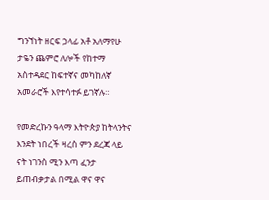ግንኘነት ዘርፍ ኃላፊ አቶ አለማየሁ ታዬን ጨምሮ ለሎች የከተማ አስተዳደር ከፍተኛና መካከለኛ አመራሮች እየተሳተፉ ይገኛሉ።

የመድረኩን ዓላማ እትዮጵያ ከትላንትና እንደት ነበረች ዛረስ ምን ደረጃ ላይ ናት ነገንስ ሚን እጣ ፈንታ ይጠብቃታል በሚል ዋና ዋና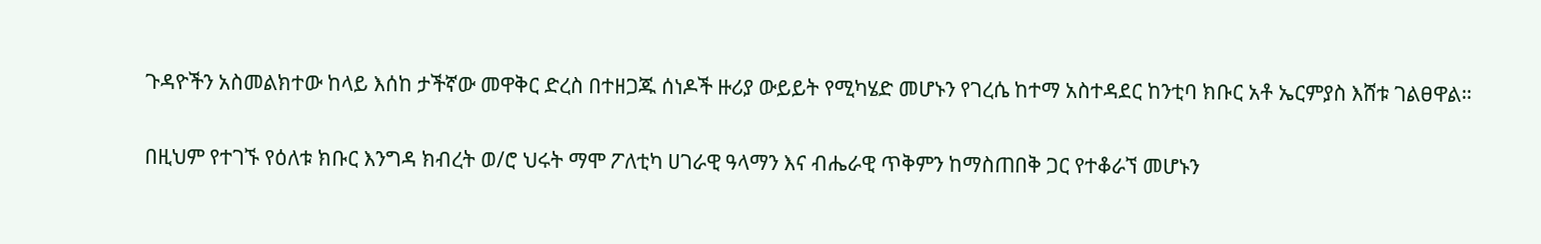ጉዳዮችን አስመልክተው ከላይ እሰከ ታችኛው መዋቅር ድረስ በተዘጋጁ ሰነዶች ዙሪያ ውይይት የሚካሄድ መሆኑን የገረሴ ከተማ አስተዳደር ከንቲባ ክቡር አቶ ኤርምያስ እሸቱ ገልፀዋል።

በዚህም የተገኙ የዕለቱ ክቡር እንግዳ ክብረት ወ/ሮ ህሩት ማሞ ፖለቲካ ሀገራዊ ዓላማን እና ብሔራዊ ጥቅምን ከማስጠበቅ ጋር የተቆራኘ መሆኑን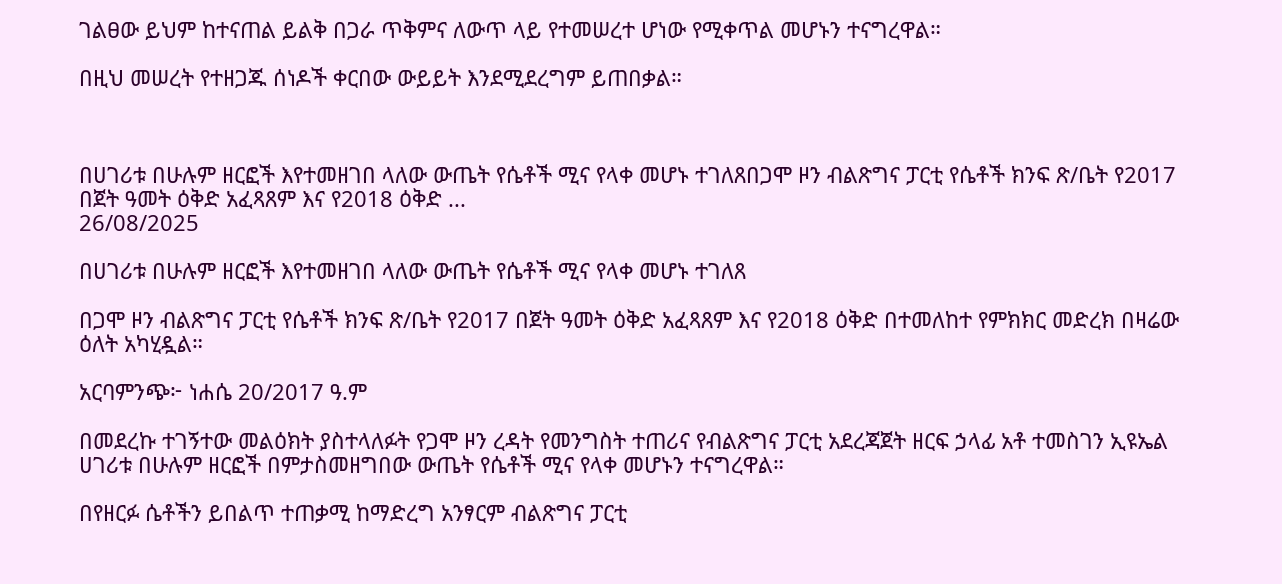ገልፀው ይህም ከተናጠል ይልቅ በጋራ ጥቅምና ለውጥ ላይ የተመሠረተ ሆነው የሚቀጥል መሆኑን ተናግረዋል።

በዚህ መሠረት የተዘጋጁ ሰነዶች ቀርበው ውይይት እንደሚደረግም ይጠበቃል።



በሀገሪቱ በሁሉም ዘርፎች እየተመዘገበ ላለው ውጤት የሴቶች ሚና የላቀ መሆኑ ተገለጸበጋሞ ዞን ብልጽግና ፓርቲ የሴቶች ክንፍ ጽ/ቤት የ2017 በጀት ዓመት ዕቅድ አፈጻጸም እና የ2018 ዕቅድ ...
26/08/2025

በሀገሪቱ በሁሉም ዘርፎች እየተመዘገበ ላለው ውጤት የሴቶች ሚና የላቀ መሆኑ ተገለጸ

በጋሞ ዞን ብልጽግና ፓርቲ የሴቶች ክንፍ ጽ/ቤት የ2017 በጀት ዓመት ዕቅድ አፈጻጸም እና የ2018 ዕቅድ በተመለከተ የምክክር መድረክ በዛሬው ዕለት አካሂዷል።

አርባምንጭ፦ ነሐሴ 20/2017 ዓ.ም

በመደረኩ ተገኝተው መልዕክት ያስተላለፉት የጋሞ ዞን ረዳት የመንግስት ተጠሪና የብልጽግና ፓርቲ አደረጃጀት ዘርፍ ኃላፊ አቶ ተመስገን ኢዩኤል ሀገሪቱ በሁሉም ዘርፎች በምታስመዘግበው ውጤት የሴቶች ሚና የላቀ መሆኑን ተናግረዋል።

በየዘርፉ ሴቶችን ይበልጥ ተጠቃሚ ከማድረግ አንፃርም ብልጽግና ፓርቲ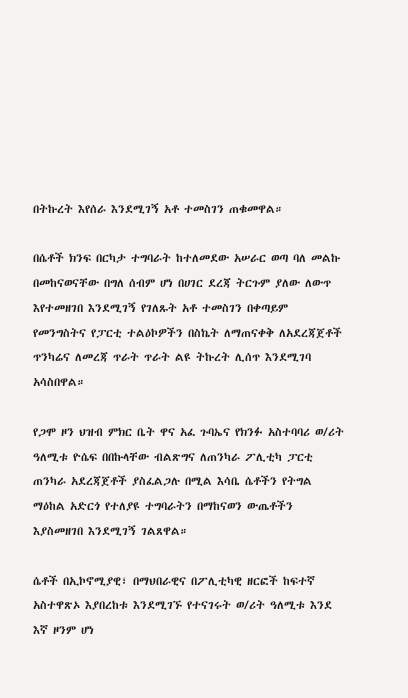በትኩረት እየሰራ እንደሚገኝ አቶ ተመስገን ጠቁመዋል።

በሴቶች ክንፍ በርካታ ተግባራት ከተለመደው አሠራር ወጣ ባለ መልኩ በመከናወናቸው በግለ ሰብም ሆነ በሀገር ደረጃ ትርጉም ያለው ለውጥ እየተመዘገበ እንደሚገኝ የገለጹት አቶ ተመስገን በቀጣይም የመንግስትና የፓርቲ ተልዕኮዎችን በስኬት ለማጠናቀቅ ለአደረጃጀቶች ጥንካሬና ለመረጃ ጥራት ጥራት ልዩ ትኩረት ሊሰጥ እንደሚገባ አሳስበዋል።

የጋሞ ዞን ህዝብ ምክር ቤት ዋና አፈ ጉባኤና የክንፉ አስተባባሪ ወ/ሪት ዓለሚቱ ዮሴፍ በበኩላቸው ብልጽግና ለጠንካራ ፖሊቲካ ፓርቲ ጠንካራ አደረጃጀቶች ያስፈልጋሉ በሚል እሳቤ ሴቶችን የትግል ማዕከል አድርጎ የተለያዩ ተግባራትን በማከናወን ውጤቶችን እያስመዘገበ እንደሚገኝ ገልጸዋል።

ሴቶች በኢኮኖሚያዊ፣ በማህበራዊና በፖሊቲካዊ ዘርፎች ከፍተኛ አስተዋጽኦ እያበረከቱ እንደሚገኙ የተናገሩት ወ/ሪት ዓለሚቱ እንደ እኛ ዞንም ሆነ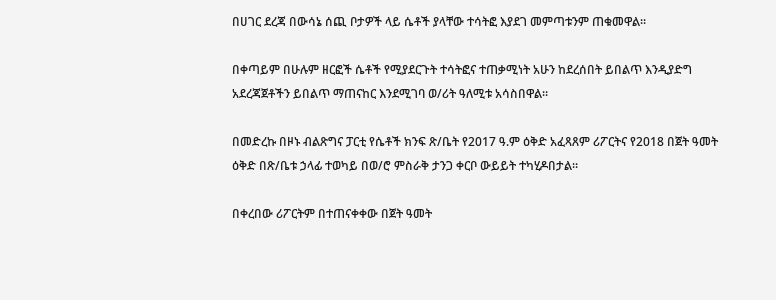በሀገር ደረጃ በውሳኔ ሰጪ ቦታዎች ላይ ሴቶች ያላቸው ተሳትፎ እያደገ መምጣቱንም ጠቁመዋል።

በቀጣይም በሁሉም ዘርፎች ሴቶች የሚያደርጉት ተሳትፎና ተጠቃሚነት አሁን ከደረሰበት ይበልጥ እንዲያድግ አደረጃጀቶችን ይበልጥ ማጠናከር እንደሚገባ ወ/ሪት ዓለሚቱ አሳስበዋል።

በመድረኩ በዞኑ ብልጽግና ፓርቲ የሴቶች ክንፍ ጽ/ቤት የ2017 ዓ.ም ዕቅድ አፈጻጸም ሪፖርትና የ2018 በጀት ዓመት ዕቅድ በጽ/ቤቱ ኃላፊ ተወካይ በወ/ሮ ምስራቅ ታንጋ ቀርቦ ውይይት ተካሂዶበታል።

በቀረበው ሪፖርትም በተጠናቀቀው በጀት ዓመት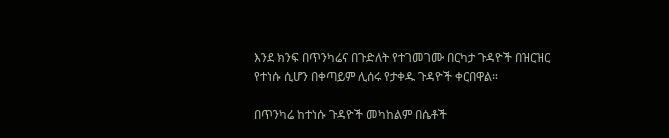እንደ ክንፍ በጥንካሬና በጉድለት የተገመገሙ በርካታ ጉዳዮች በዝርዝር የተነሱ ሲሆን በቀጣይም ሊሰሩ የታቀዱ ጉዳዮች ቀርበዋል።

በጥንካሬ ከተነሱ ጉዳዮች መካከልም በሴቶች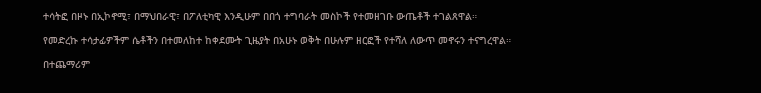ተሳትፎ በዞኑ በኢኮኖሚ፣ በማህበራዊ፣ በፖለቲካዊ እንዲሁም በበጎ ተግባራት መስኮች የተመዘገቡ ውጤቶች ተገልጸዋል።

የመድረኩ ተሳታፊዎችም ሴቶችን በተመለከተ ከቀደሙት ጊዜያት በአሁኑ ወቅት በሁሉም ዘርፎች የተሻለ ለውጥ መኖሩን ተናግረዋል።

በተጨማሪም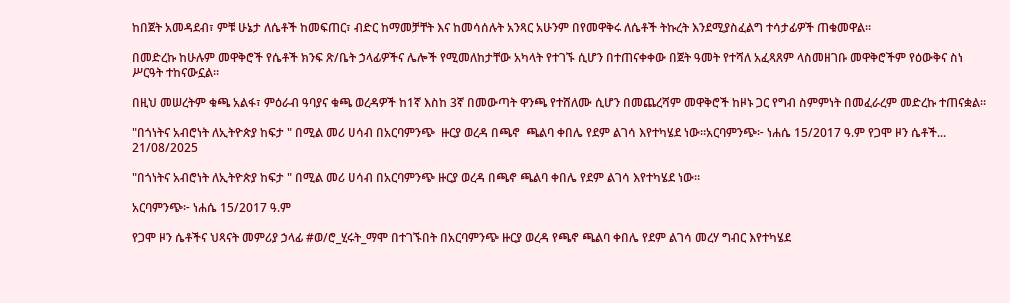ከበጀት አመዳደብ፣ ምቹ ሁኔታ ለሴቶች ከመፍጠር፣ ብድር ከማመቻቸት እና ከመሳሰሉት አንጻር አሁንም በየመዋቅሩ ለሴቶች ትኩረት እንደሚያስፈልግ ተሳታፊዎች ጠቁመዋል።

በመድረኩ ከሁሉም መዋቅሮች የሴቶች ክንፍ ጽ/ቤት ኃላፊዎችና ሌሎች የሚመለከታቸው አካላት የተገኙ ሲሆን በተጠናቀቀው በጀት ዓመት የተሻለ አፈጻጸም ላስመዘገቡ መዋቅሮችም የዕውቅና ስነ ሥርዓት ተከናውኗል።

በዚህ መሠረትም ቁጫ አልፋ፣ ምዕራብ ዓባያና ቁጫ ወረዳዎች ከ1ኛ እስከ 3ኛ በመውጣት ዋንጫ የተሸለሙ ሲሆን በመጨረሻም መዋቅሮች ከዞኑ ጋር የግብ ስምምነት በመፈራረም መድረኩ ተጠናቋል።

"በጎነትና አብሮነት ለኢትዮጵያ ከፍታ " በሚል መሪ ሀሳብ በአርባምንጭ  ዙርያ ወረዳ በጫኖ  ጫልባ ቀበሌ የደም ልገሳ እየተካሄደ ነው።አርባምንጭ፦ ነሐሴ 15/2017 ዓ.ም የጋሞ ዞን ሴቶች...
21/08/2025

"በጎነትና አብሮነት ለኢትዮጵያ ከፍታ " በሚል መሪ ሀሳብ በአርባምንጭ ዙርያ ወረዳ በጫኖ ጫልባ ቀበሌ የደም ልገሳ እየተካሄደ ነው።

አርባምንጭ፦ ነሐሴ 15/2017 ዓ.ም

የጋሞ ዞን ሴቶችና ህጻናት መምሪያ ኃላፊ #ወ/ሮ_ሂሩት_ማሞ በተገኙበት በአርባምንጭ ዙርያ ወረዳ የጫኖ ጫልባ ቀበሌ የደም ልገሳ መረሃ ግብር እየተካሄደ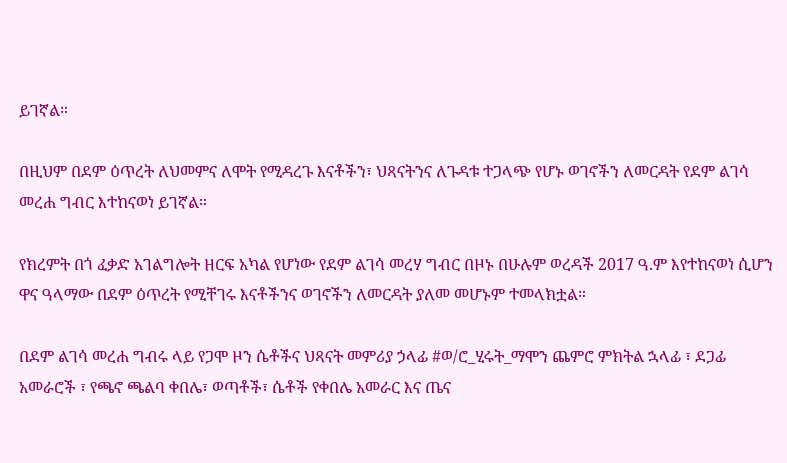ይገኛል።

በዚህም በደም ዕጥረት ለህመምና ለሞት የሚዳረጉ እናቶችን፣ ህጻናትንና ለጉዳቱ ተጋላጭ የሆኑ ወገኖችን ለመርዳት የደም ልገሳ መረሐ ግብር እተከናወነ ይገኛል።

የክረምት በጎ ፈቃድ አገልግሎት ዘርፍ አካል የሆነው የደም ልገሳ መረሃ ግብር በዞኑ በሁሉም ወረዳች 2017 ዓ.ም እየተከናወነ ሲሆን ዋና ዓላማው በደም ዕጥረት የሚቸገሩ እናቶችንና ወገኖችን ለመርዳት ያለመ መሆኑም ተመላክቷል።

በደም ልገሳ መረሐ ግብሩ ላይ የጋሞ ዞን ሴቶችና ህጻናት መምሪያ ኃላፊ #ወ/ሮ_ሂሩት_ማሞን ጨምሮ ምክትል ኋላፊ ፣ ደጋፊ አመራሮች ፣ የጫኖ ጫልባ ቀበሌ፣ ወጣቶች፣ ሴቶች የቀበሌ አመራር እና ጤና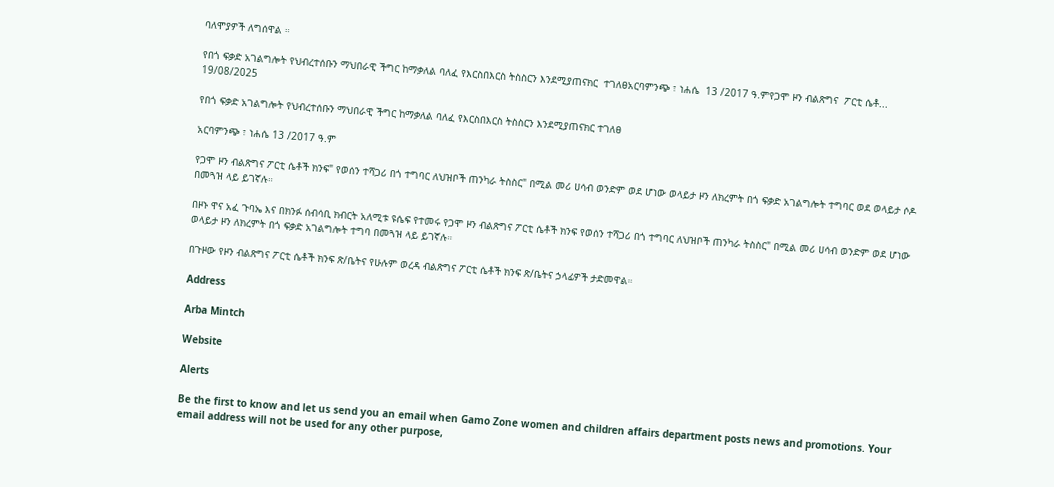ባለሞያዎች ለግሰዋል ።

የበጎ ፍቃድ አገልግሎት የህብረተሰቡን ማህበራዊ ችግር ከማቃለል ባለፈ የእርስበእርስ ትስስርን እንደሚያጠናክር  ተገለፀአርባምንጭ ፣ ነሐሴ  13 /2017 ዓ.ምየጋሞ ዞን ብልጽግና  ፖርቲ ሴቶ...
19/08/2025

የበጎ ፍቃድ አገልግሎት የህብረተሰቡን ማህበራዊ ችግር ከማቃለል ባለፈ የእርስበእርስ ትስስርን እንደሚያጠናክር ተገለፀ

አርባምንጭ ፣ ነሐሴ 13 /2017 ዓ.ም

የጋሞ ዞን ብልጽግና ፖርቲ ሴቶች ክንፍ" የወሰን ተሻጋሪ በጎ ተግባር ለህዝቦች ጠንካራ ትስስር" በሚል መሪ ሀሳብ ወንድም ወደ ሆነው ወላይታ ዞን ለክረምት በጎ ፍቃድ አገልግሎት ተግባር ወደ ወላይታ ሶዶ በመጓዝ ላይ ይገኛሉ።

በዞኑ ዋና አፈ ጉባኤ እና በክንፉ ሰብሳቢ ክብርት አለሚቱ ዩሴፍ የተመሩ የጋሞ ዞን ብልጽግና ፖርቲ ሴቶች ክንፍ የወሰን ተሻጋሪ በጎ ተግባር ለህዝቦች ጠንካራ ትስስር" በሚል መሪ ሀሳብ ወንድም ወደ ሆነው ወላይታ ዞን ለክረምት በጎ ፍቃድ አገልግሎት ተግባ በመጓዝ ላይ ይገኛሉ።

በጉዞው የዞን ብልጽግና ፖርቲ ሴቶች ክንፍ ጽ/ቤትና የሁሉም ወረዳ ብልጽግና ፖርቲ ሴቶች ክንፍ ጽ/ቤትና ኃላፊዎች ታድመዋል።

Address

Arba Mintch

Website

Alerts

Be the first to know and let us send you an email when Gamo Zone women and children affairs department posts news and promotions. Your email address will not be used for any other purpose,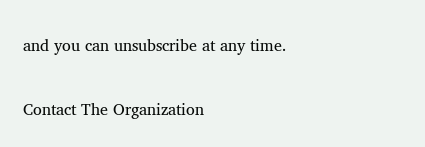and you can unsubscribe at any time.

Contact The Organization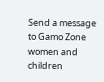Send a message to Gamo Zone women and children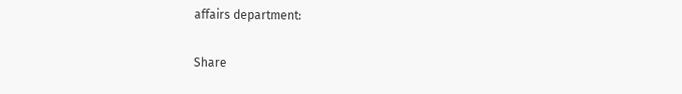affairs department:

Share